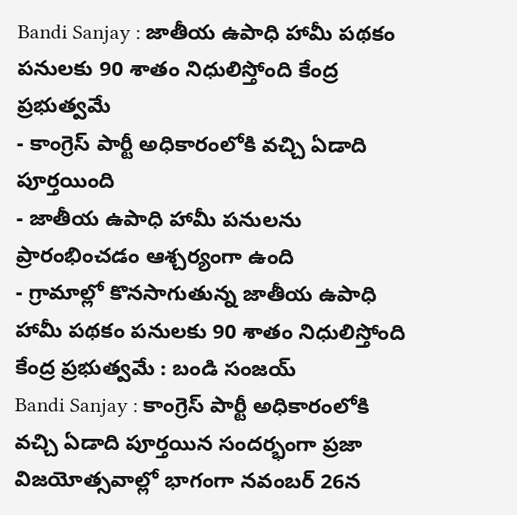Bandi Sanjay : జాతీయ ఉపాధి హామీ పథకం పనులకు 90 శాతం నిధులిస్తోంది కేంద్ర ప్రభుత్వమే
- కాంగ్రెస్ పార్టీ అధికారంలోకి వచ్చి ఏడాది పూర్తయింది
- జాతీయ ఉపాధి హామీ పనులను ప్రారంభించడం ఆశ్చర్యంగా ఉంది
- గ్రామాల్లో కొనసాగుతున్న జాతీయ ఉపాధి హామీ పథకం పనులకు 90 శాతం నిధులిస్తోంది కేంద్ర ప్రభుత్వమే : బండి సంజయ్
Bandi Sanjay : కాంగ్రెస్ పార్టీ అధికారంలోకి వచ్చి ఏడాది పూర్తయిన సందర్భంగా ప్రజా విజయోత్సవాల్లో భాగంగా నవంబర్ 26న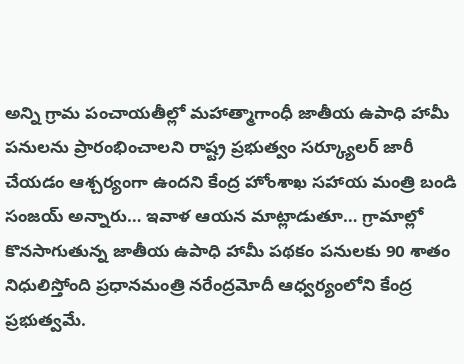అన్ని గ్రామ పంచాయతీల్లో మహాత్మాగాంధీ జాతీయ ఉపాధి హామీ పనులను ప్రారంభించాలని రాష్ట్ర ప్రభుత్వం సర్క్యూలర్ జారీ చేయడం ఆశ్చర్యంగా ఉందని కేంద్ర హోంశాఖ సహాయ మంత్రి బండి సంజయ్ అన్నారు… ఇవాళ ఆయన మాట్లాడుతూ… గ్రామాల్లో కొనసాగుతున్న జాతీయ ఉపాధి హామీ పథకం పనులకు 90 శాతం నిధులిస్తోంది ప్రధానమంత్రి నరేంద్రమోదీ ఆధ్వర్యంలోని కేంద్ర ప్రభుత్వమే.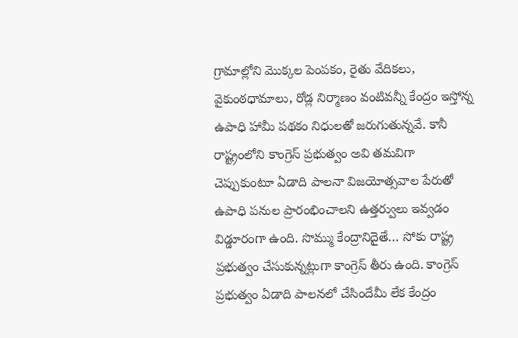గ్రామాల్లోని మొక్కల పెంపకం, రైతు వేదికలు, వైకుంఠధామాలు, రోడ్ల నిర్మాణం వంటివన్నీ కేంద్రం ఇస్తోన్న ఉపాధి హామీ పథకం నిధులతో జరుగుతున్నవే. కానీ రాష్ట్రంలోని కాంగ్రెస్ ప్రభుత్వం అవి తమవిగా చెప్పుకుంటూ ఏడాది పాలనా విజయోత్సవాల పేరుతో ఉపాధి పనుల ప్రారంభించాలని ఉత్తర్వులు ఇవ్వడం విడ్డూరంగా ఉంది. సొమ్ము కేంద్రానిదైతే… సోకు రాష్ట్ర ప్రభుత్వం చేసుకున్నట్లుగా కాంగ్రెస్ తీరు ఉంది. కాంగ్రెస్ ప్రభుత్వం ఏడాది పాలనలో చేసిందేమీ లేక కేంద్రం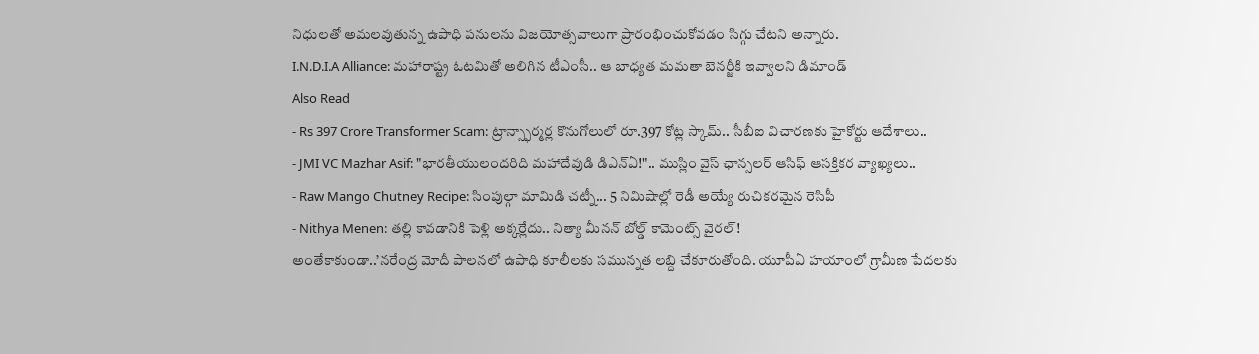నిధులతో అమలవుతున్న ఉపాధి పనులను విజయోత్సవాలుగా ప్రారంభించుకోవడం సిగ్గు చేటని అన్నారు.
I.N.D.I.A Alliance: మహారాష్ట్ర ఓటమితో అలిగిన టీఎంసీ.. ఆ బాధ్యత మమతా బెనర్జీకి ఇవ్వాలని డిమాండ్
Also Read
- Rs 397 Crore Transformer Scam: ట్రాన్స్ఫార్మర్ల కొనుగోలులో రూ.397 కోట్ల స్కామ్.. సీబీఐ విచారణకు హైకోర్టు ఆదేశాలు..
- JMI VC Mazhar Asif: "భారతీయులందరిది మహాదేవుడి డిఎన్ఏ!".. ముస్లిం వైస్ ఛాన్సలర్ ఆసిఫ్ ఆసక్తికర వ్యాఖ్యలు..
- Raw Mango Chutney Recipe: సింపుల్గా మామిడి చట్నీ... 5 నిమిషాల్లో రెడీ అయ్యే రుచికరమైన రెసిపీ
- Nithya Menen: తల్లి కావడానికి పెళ్లి అక్కర్లేదు.. నిత్యా మీనన్ బోల్డ్ కామెంట్స్ వైరల్!
అంతేకాకుండా..’నరేంద్ర మోదీ పాలనలో ఉపాధి కూలీలకు సమున్నత లబ్ది చేకూరుతోంది. యూపీఏ హయాంలో గ్రామీణ పేదలకు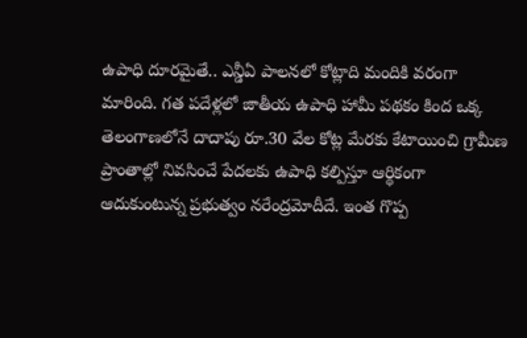ఉపాధి దూరమైతే.. ఎన్డీఏ పాలనలో కోట్లాది మందికి వరంగా మారింది. గత పదేళ్లలో జాతీయ ఉపాధి హామీ పథకం కింద ఒక్క తెలంగాణలోనే దాదాపు రూ.30 వేల కోట్ల మేరకు కేటాయించి గ్రామీణ ప్రాంతాల్లో నివసించే పేదలకు ఉపాధి కల్పిస్తూ ఆర్థికంగా ఆదుకుంటున్న ప్రభుత్వం నరేంద్రమోదీదే. ఇంత గొప్ప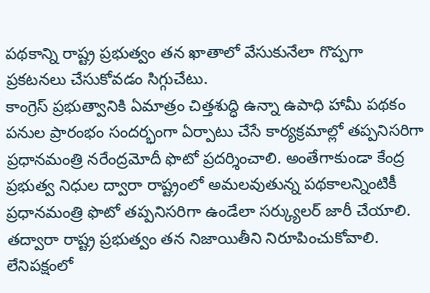పథకాన్ని రాష్ట్ర ప్రభుత్వం తన ఖాతాలో వేసుకునేలా గొప్పగా ప్రకటనలు చేసుకోవడం సిగ్గుచేటు.
కాంగ్రెస్ ప్రభుత్వానికి ఏమాత్రం చిత్తశుద్ధి ఉన్నా ఉపాధి హామీ పథకం పనుల ప్రారంభం సందర్భంగా ఏర్పాటు చేసే కార్యక్రమాల్లో తప్పనిసరిగా ప్రధానమంత్రి నరేంద్రమోదీ ఫొటో ప్రదర్శించాలి. అంతేగాకుండా కేంద్ర ప్రభుత్వ నిధుల ద్వారా రాష్ట్రంలో అమలవుతున్న పథకాలన్నింటికీ ప్రధానమంత్రి ఫొటో తప్పనిసరిగా ఉండేలా సర్క్యులర్ జారీ చేయాలి. తద్వారా రాష్ట్ర ప్రభుత్వం తన నిజాయితీని నిరూపించుకోవాలి. లేనిపక్షంలో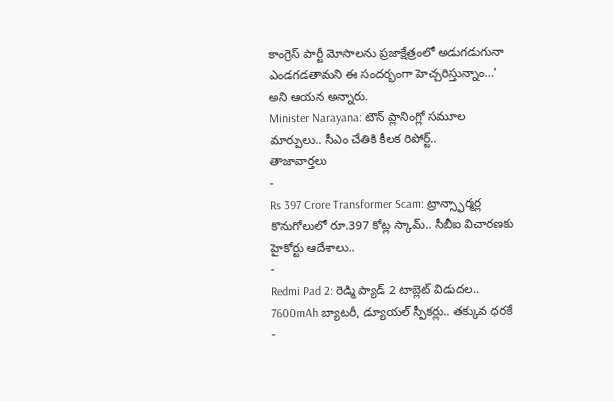కాంగ్రెస్ పార్టీ మోసాలను ప్రజాక్షేత్రంలో అడుగడుగునా ఎండగడతామని ఈ సందర్భంగా హెచ్చరిస్తున్నాం…’ అని ఆయన అన్నారు.
Minister Narayana: టౌన్ ప్లానింగ్లో సమూల మార్పులు.. సీఎం చేతికి కీలక రిపోర్ట్..
తాజావార్తలు
-
Rs 397 Crore Transformer Scam: ట్రాన్స్ఫార్మర్ల కొనుగోలులో రూ.397 కోట్ల స్కామ్.. సీబీఐ విచారణకు హైకోర్టు ఆదేశాలు..
-
Redmi Pad 2: రెడ్మి ప్యాడ్ 2 టాబ్లెట్ విడుదల.. 7600mAh బ్యాటరీ, డ్యూయల్ స్పీకర్లు.. తక్కువ ధరకే
-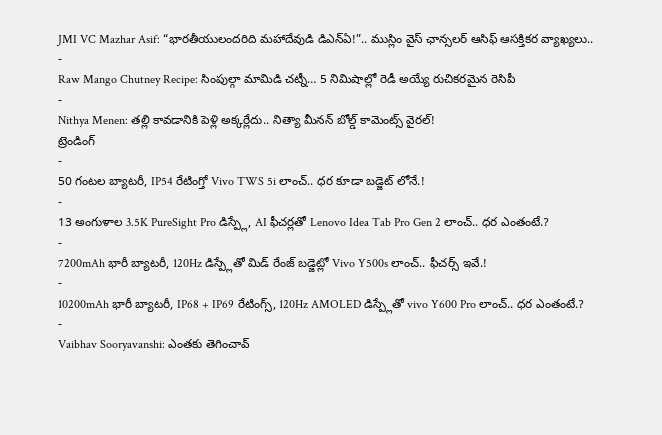JMI VC Mazhar Asif: “భారతీయులందరిది మహాదేవుడి డిఎన్ఏ!”.. ముస్లిం వైస్ ఛాన్సలర్ ఆసిఫ్ ఆసక్తికర వ్యాఖ్యలు..
-
Raw Mango Chutney Recipe: సింపుల్గా మామిడి చట్నీ… 5 నిమిషాల్లో రెడీ అయ్యే రుచికరమైన రెసిపీ
-
Nithya Menen: తల్లి కావడానికి పెళ్లి అక్కర్లేదు.. నిత్యా మీనన్ బోల్డ్ కామెంట్స్ వైరల్!
ట్రెండింగ్
-
50 గంటల బ్యాటరీ, IP54 రేటింగ్తో Vivo TWS 5i లాంచ్.. ధర కూడా బడ్జెట్ లోనే.!
-
13 అంగుళాల 3.5K PureSight Pro డిస్ప్లే, AI ఫీచర్లతో Lenovo Idea Tab Pro Gen 2 లాంచ్.. ధర ఎంతంటే.?
-
7200mAh భారీ బ్యాటరీ, 120Hz డిస్ప్లేతో మిడ్ రేంజ్ బడ్జెట్లో Vivo Y500s లాంచ్.. ఫీచర్స్ ఇవే.!
-
10200mAh భారీ బ్యాటరీ, IP68 + IP69 రేటింగ్స్, 120Hz AMOLED డిస్ప్లేతో vivo Y600 Pro లాంచ్.. ధర ఎంతంటే.?
-
Vaibhav Sooryavanshi: ఎంతకు తెగించావ్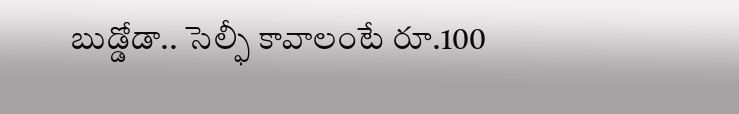బుడ్డోడా.. సెల్ఫీ కావాలంటే రూ.100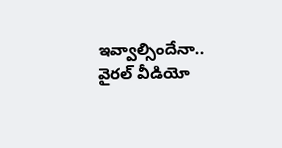ఇవ్వాల్సిందేనా.. వైరల్ వీడియో